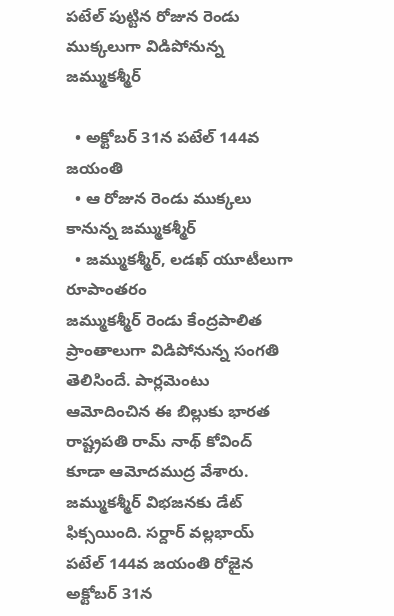పటేల్ పుట్టిన రోజున రెండు ముక్కలుగా విడిపోనున్న జమ్ముకశ్మీర్

  • అక్టోబర్ 31న పటేల్ 144వ జయంతి
  • ఆ రోజున రెండు ముక్కలు కానున్న జమ్ముకశ్మీర్
  • జమ్ముకశ్మీర్, లడఖ్ యూటీలుగా రూపాంతరం
జమ్ముకశ్మీర్ రెండు కేంద్రపాలిత ప్రాంతాలుగా విడిపోనున్న సంగతి తెలిసిందే. పార్లమెంటు ఆమోదించిన ఈ బిల్లుకు భారత రాష్ట్రపతి రామ్ నాథ్ కోవింద్ కూడా ఆమోదముద్ర వేశారు. జమ్ముకశ్మీర్ విభజనకు డేట్ ఫిక్సయింది. సర్దార్ వల్లభాయ్ పటేల్ 144వ జయంతి రోజైన అక్టోబర్ 31న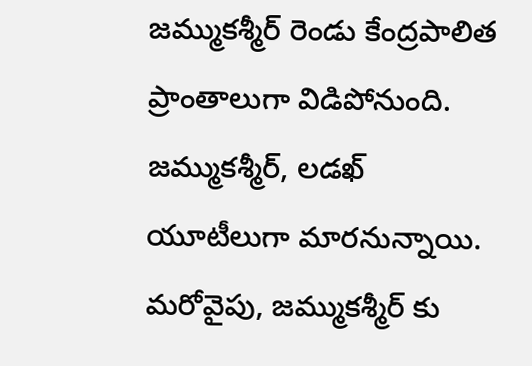జమ్ముకశ్మీర్ రెండు కేంద్రపాలిత ప్రాంతాలుగా విడిపోనుంది. జమ్ముకశ్మీర్, లడఖ్ యూటీలుగా మారనున్నాయి. మరోవైపు, జమ్ముకశ్మీర్ కు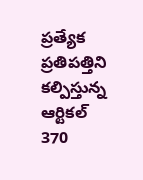ప్రత్యేక ప్రతిపత్తిని కల్పిస్తున్న ఆర్టికల్ 370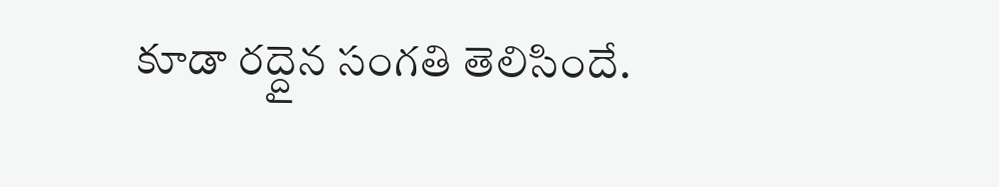కూడా రద్దైన సంగతి తెలిసిందే.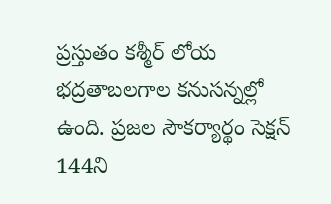ప్రస్తుతం కశ్మీర్ లోయ భద్రతాబలగాల కనుసన్నల్లో ఉంది. ప్రజల సౌకర్యార్థం సెక్షన్ 144ని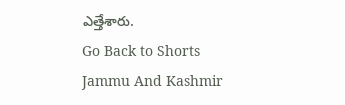ఎత్తేశారు.
Go Back to Shorts
Jammu And Kashmir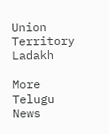Union Territory
Ladakh

More Telugu News